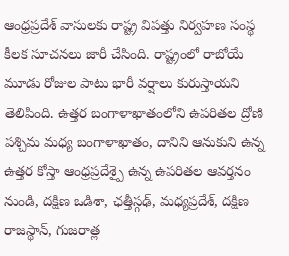ఆంధ్రప్రదేశ్ వాసులకు రాష్ట్ర విపత్తు నిర్వహణ సంస్థ కీలక సూచనలు జారీ చేసింది. రాష్ట్రంలో రాబోయే మూడు రోజుల పాటు భారీ వర్షాలు కురుస్తాయని తెలిపింది. ఉత్తర బంగాళాఖాతంలోని ఉపరితల ద్రోణి పశ్చిమ మధ్య బంగాళాఖాతం, దానిని ఆనుకుని ఉన్న ఉత్తర కోస్తా ఆంధ్రప్రదేశ్పై ఉన్న ఉపరితల ఆవర్తనం నుండి, దక్షిణ ఒడిశా, ఛత్తీస్గఢ్, మధ్యప్రదేశ్, దక్షిణ రాజస్థాన్, గుజరాత్ల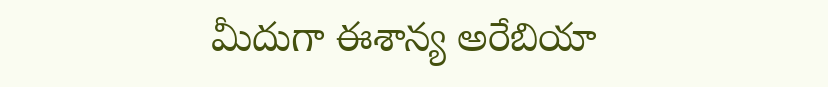మీదుగా ఈశాన్య అరేబియా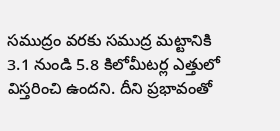సముద్రం వరకు సముద్ర మట్టానికి 3.1 నుండి 5.8 కిలోమీటర్ల ఎత్తులో విస్తరించి ఉందని. దీని ప్రభావంతో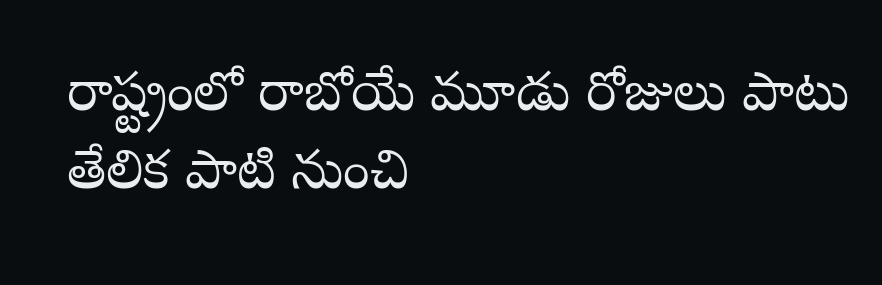రాష్ట్రంలో రాబోయే మూడు రోజులు పాటు తేలిక పాటి నుంచి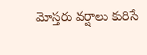మోస్తరు వర్షాలు కురిసే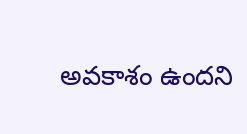అవకాశం ఉందని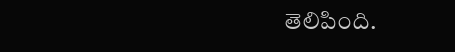తెలిపింది.